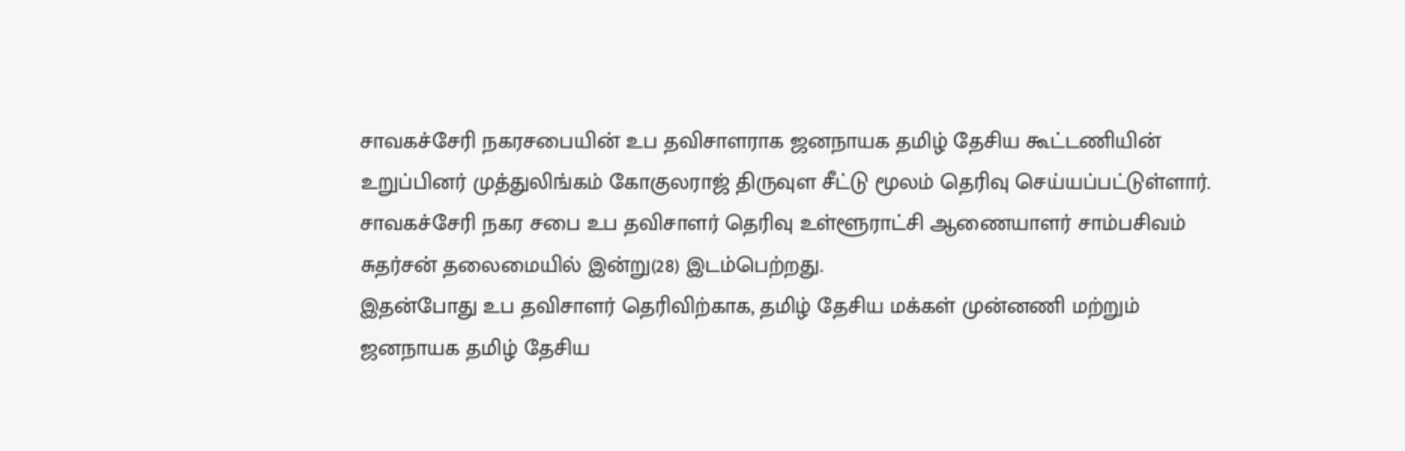சாவகச்சேரி நகரசபையின் உப தவிசாளராக ஜனநாயக தமிழ் தேசிய கூட்டணியின் உறுப்பினர் முத்துலிங்கம் கோகுலராஜ் திருவுள சீட்டு மூலம் தெரிவு செய்யப்பட்டுள்ளார்.
சாவகச்சேரி நகர சபை உப தவிசாளர் தெரிவு உள்ளூராட்சி ஆணையாளர் சாம்பசிவம் சுதர்சன் தலைமையில் இன்று(28) இடம்பெற்றது.
இதன்போது உப தவிசாளர் தெரிவிற்காக, தமிழ் தேசிய மக்கள் முன்னணி மற்றும் ஜனநாயக தமிழ் தேசிய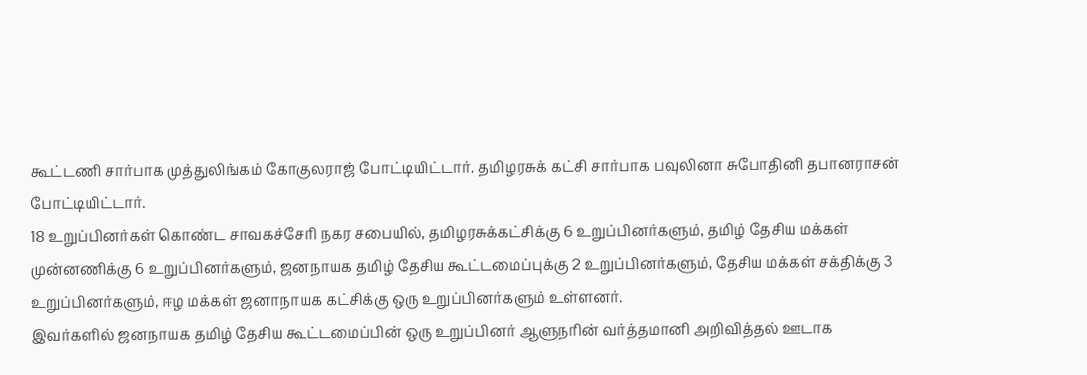கூட்டணி சார்பாக முத்துலிங்கம் கோகுலராஜ் போட்டியிட்டார். தமிழரசுக் கட்சி சார்பாக பவுலினா சுபோதினி தபானராசன் போட்டியிட்டார்.
18 உறுப்பினர்கள் கொண்ட சாவகச்சேரி நகர சபையில், தமிழரசுக்கட்சிக்கு 6 உறுப்பினர்களும், தமிழ் தேசிய மக்கள் முன்னணிக்கு 6 உறுப்பினர்களும், ஜனநாயக தமிழ் தேசிய கூட்டமைப்புக்கு 2 உறுப்பினர்களும், தேசிய மக்கள் சக்திக்கு 3 உறுப்பினர்களும், ஈழ மக்கள் ஜனாநாயக கட்சிக்கு ஒரு உறுப்பினர்களும் உள்ளனர்.
இவர்களில் ஜனநாயக தமிழ் தேசிய கூட்டமைப்பின் ஒரு உறுப்பினர் ஆளுநரின் வர்த்தமானி அறிவித்தல் ஊடாக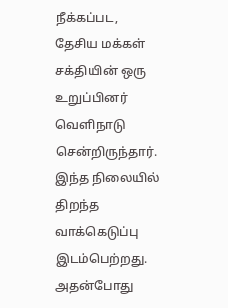நீக்கப்பட, தேசிய மக்கள் சக்தியின் ஒரு உறுப்பினர் வெளிநாடு சென்றிருந்தார்.
இந்த நிலையில் திறந்த வாக்கெடுப்பு இடம்பெற்றது. அதன்போது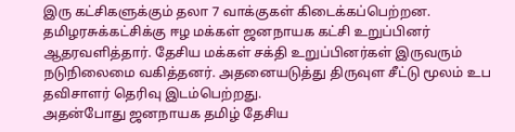இரு கட்சிகளுக்கும் தலா 7 வாக்குகள் கிடைக்கப்பெற்றன.
தமிழரசுக்கட்சிக்கு ஈழ மக்கள் ஜனநாயக கட்சி உறுப்பினர் ஆதரவளித்தார். தேசிய மக்கள் சக்தி உறுப்பினர்கள் இருவரும் நடுநிலைமை வகித்தனர். அதனையடுத்து திருவுள சீட்டு மூலம் உப தவிசாளர் தெரிவு இடம்பெற்றது.
அதன்போது ஜனநாயக தமிழ் தேசிய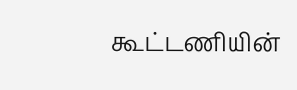கூட்டணியின்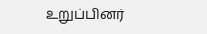உறுப்பினர்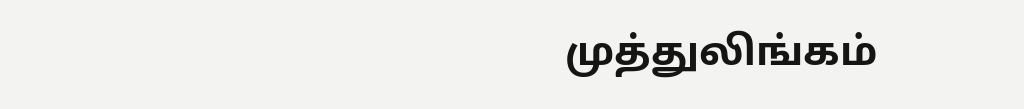முத்துலிங்கம்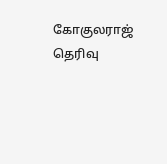கோகுலராஜ் தெரிவு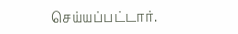செய்யப்பட்டார்.